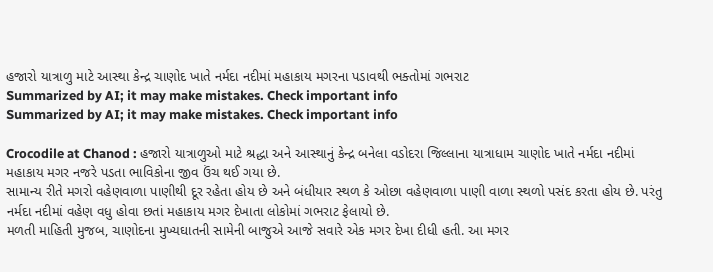હજારો યાત્રાળુ માટે આસ્થા કેન્દ્ર ચાણોદ ખાતે નર્મદા નદીમાં મહાકાય મગરના પડાવથી ભક્તોમાં ગભરાટ
Summarized by AI; it may make mistakes. Check important info
Summarized by AI; it may make mistakes. Check important info

Crocodile at Chanod : હજારો યાત્રાળુઓ માટે શ્રદ્ધા અને આસ્થાનું કેન્દ્ર બનેલા વડોદરા જિલ્લાના યાત્રાધામ ચાણોદ ખાતે નર્મદા નદીમાં મહાકાય મગર નજરે પડતા ભાવિકોના જીવ ઉંચ થઈ ગયા છે.
સામાન્ય રીતે મગરો વહેણવાળા પાણીથી દૂર રહેતા હોય છે અને બંધીયાર સ્થળ કે ઓછા વહેણવાળા પાણી વાળા સ્થળો પસંદ કરતા હોય છે. પરંતુ નર્મદા નદીમાં વહેણ વધુ હોવા છતાં મહાકાય મગર દેખાતા લોકોમાં ગભરાટ ફેલાયો છે.
મળતી માહિતી મુજબ, ચાણોદના મુખ્યઘાતની સામેની બાજુએ આજે સવારે એક મગર દેખા દીધી હતી. આ મગર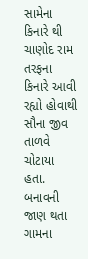સામેના કિનારે થી ચાણોદ રામ તરફના કિનારે આવી રહ્યો હોવાથી સૌના જીવ તાળવે ચોટાયા હતા.
બનાવની જાણ થતા ગામના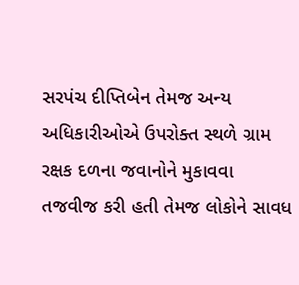સરપંચ દીપ્તિબેન તેમજ અન્ય અધિકારીઓએ ઉપરોક્ત સ્થળે ગ્રામ રક્ષક દળના જવાનોને મુકાવવા તજવીજ કરી હતી તેમજ લોકોને સાવધ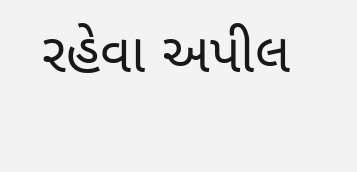રહેવા અપીલ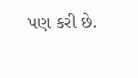પણ કરી છે.